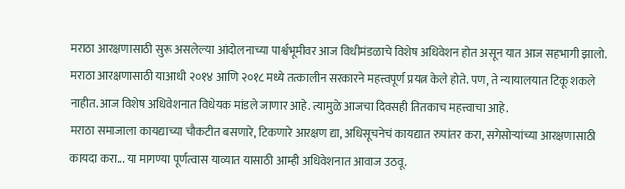मराठा आरक्षणासाठी सुरू असलेल्या आंदोलनाच्या पार्श्वभूमीवर आज विधीमंडळाचे विशेष अधिवेशन होत असून यात आज सहभागी झालो.
मराठा आरक्षणासाठी याआधी २०१४ आणि २०१८ मध्ये तत्कालीन सरकारने महत्त्वपूर्ण प्रयत्न केले होते. पण, ते न्यायालयात टिकू शकले नाहीत. आज विशेष अधिवेशनात विधेयक मांडले जाणार आहे. त्यामुळे आजचा दिवसही तितकाच महत्त्वाचा आहे.
मराठा समाजाला कायद्याच्या चौकटीत बसणारे, टिकणारे आरक्षण द्या, अधिसूचनेचं कायद्यात रुपांतर करा, सगेसोऱ्यांच्या आरक्षणासाठी कायदा करा... या मागण्या पूर्णत्वास याव्यात यासाठी आम्ही अधिवेशनात आवाज उठवू.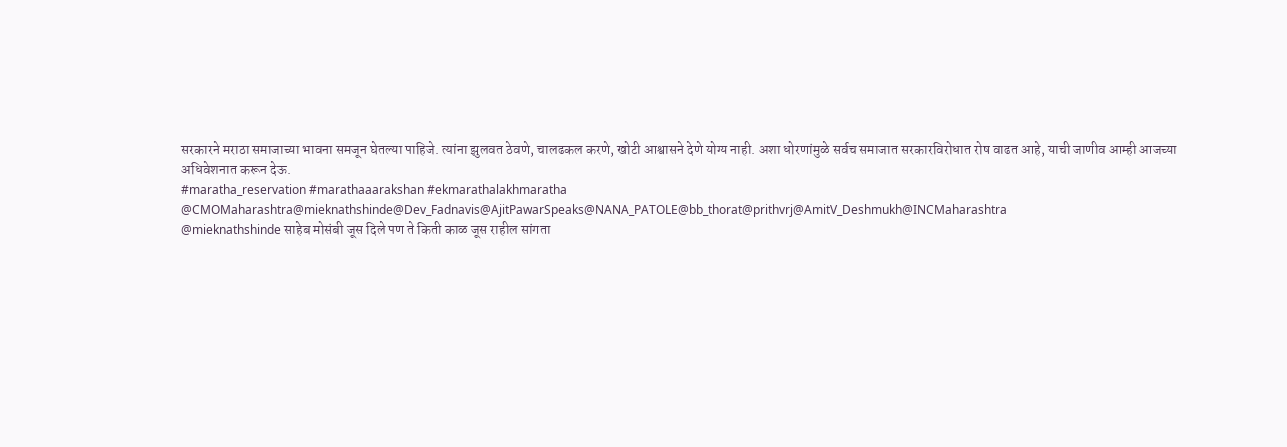सरकारने मराठा समाजाच्या भावना समजून घेतल्या पाहिजे. त्यांना झुलवत ठेवणे, चालढकल करणे, खोटी आश्वासने देणे योग्य नाही. अशा धोरणांमुळे सर्वच समाजात सरकारविरोधात रोष वाढत आहे, याची जाणीव आम्ही आजच्या अधिवेशनात करून देऊ.
#maratha_reservation #marathaaarakshan #ekmarathalakhmaratha
@CMOMaharashtra@mieknathshinde@Dev_Fadnavis@AjitPawarSpeaks@NANA_PATOLE@bb_thorat@prithvrj@AmitV_Deshmukh@INCMaharashtra
@mieknathshinde साहेब मोसंबी जूस दिले पण ते किती काळ जूस राहील सांगता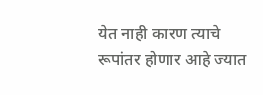येत नाही कारण त्याचे रूपांतर होणार आहे ज्यात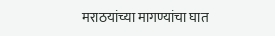मराठयांच्या मागण्यांचा घात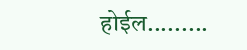होईल.........